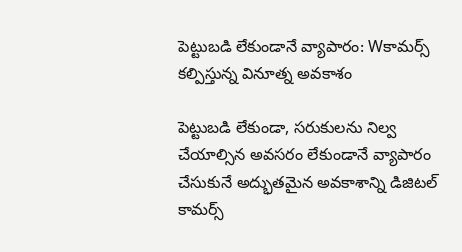పెట్టుబడి లేకుండానే వ్యాపారం: Wకామర్స్‌ కల్పిస్తున్న వినూత్న అవకాశం

పెట్టుబడి లేకుండా, సరుకులను నిల్వ చేయాల్సిన అవసరం లేకుండానే వ్యాపారం చేసుకునే అద్భుతమైన అవకాశాన్ని డిజిటల్ కామర్స్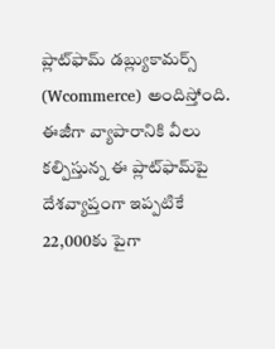ప్లాట్‌ఫామ్ డబ్ల్యుకామర్స్‌ (Wcommerce) అందిస్తోంది. ఈజీగా వ్యాపారానికి వీలు కల్పిస్తున్న ఈ ప్లాట్‌ఫామ్‌పై దేశవ్యాప్తంగా ఇప్పటికే 22,000కు పైగా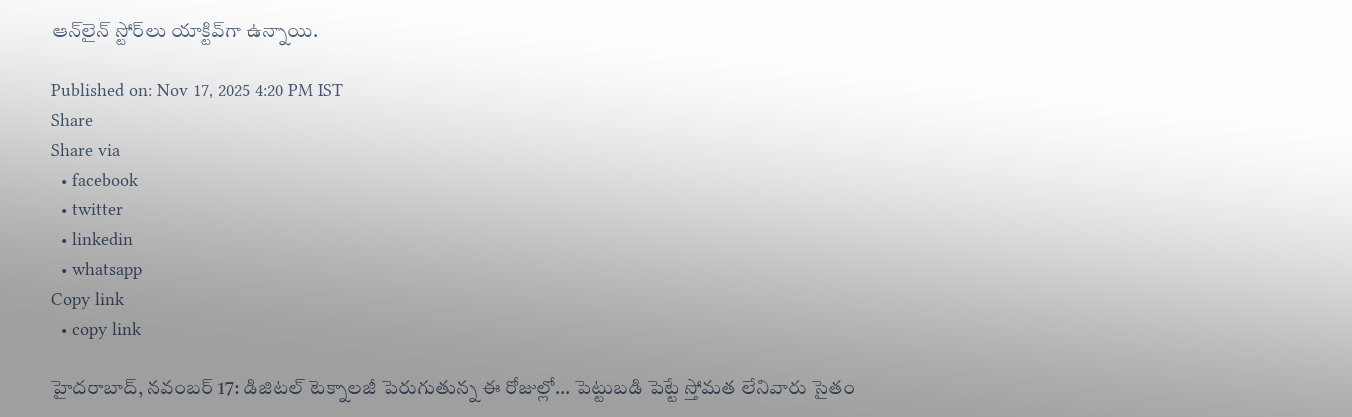ఆన్‌లైన్ స్టోర్‌లు యాక్టివ్‌గా ఉన్నాయి.

Published on: Nov 17, 2025 4:20 PM IST
Share
Share via
  • facebook
  • twitter
  • linkedin
  • whatsapp
Copy link
  • copy link

హైదరాబాద్‌, నవంబర్‌ 17: డిజిటల్ టెక్నాలజీ పెరుగుతున్న ఈ రోజుల్లో... పెట్టుబడి పెట్టే స్తోమత లేనివారు సైతం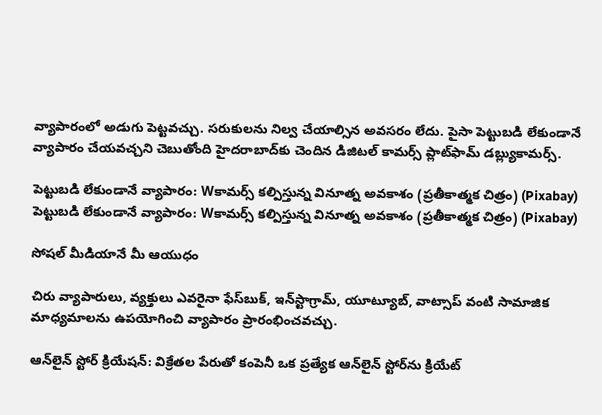వ్యాపారంలో అడుగు పెట్టవచ్చు. సరుకులను నిల్వ చేయాల్సిన అవసరం లేదు. పైసా పెట్టుబడి లేకుండానే వ్యాపారం చేయవచ్చని చెబుతోంది హైదరాబాద్‌కు చెందిన డిజిటల్ కామర్స్ ప్లాట్‌ఫామ్ డబ్ల్యుకామర్స్‌.

పెట్టుబడి లేకుండానే వ్యాపారం: Wకామర్స్‌ కల్పిస్తున్న వినూత్న అవకాశం (ప్రతీకాత్మక చిత్రం) (Pixabay)
పెట్టుబడి లేకుండానే వ్యాపారం: Wకామర్స్‌ కల్పిస్తున్న వినూత్న అవకాశం (ప్రతీకాత్మక చిత్రం) (Pixabay)

సోషల్ మీడియానే మీ ఆయుధం

చిరు వ్యాపారులు, వ్యక్తులు ఎవరైనా ఫేస్‌బుక్‌, ఇన్‌స్టాగ్రామ్‌, యూట్యూబ్‌, వాట్సాప్‌ వంటి సామాజిక మాధ్యమాలను ఉపయోగించి వ్యాపారం ప్రారంభించవచ్చు.

ఆన్‌లైన్ స్టోర్ క్రియేషన్: విక్రేతల పేరుతో కంపెనీ ఒక ప్రత్యేక ఆన్‌లైన్‌ స్టోర్‌ను క్రియేట్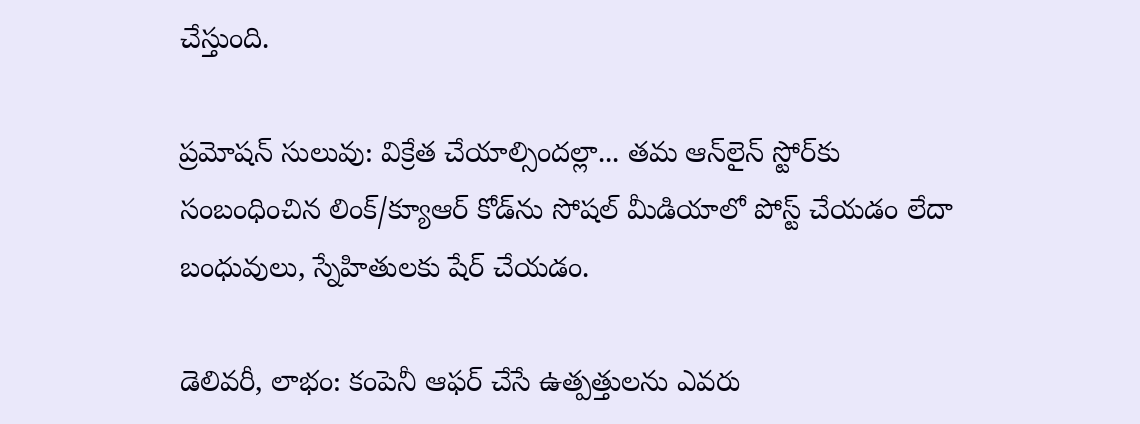చేస్తుంది.

ప్రమోషన్ సులువు: విక్రేత చేయాల్సిందల్లా... తమ ఆన్‌లైన్‌ స్టోర్‌కు సంబంధించిన లింక్‌/క్యూఆర్‌ కోడ్‌ను సోషల్‌ మీడియాలో పోస్ట్ చేయడం లేదా బంధువులు, స్నేహితులకు షేర్ చేయడం.

డెలివరీ, లాభం: కంపెనీ ఆఫర్ చేసే ఉత్పత్తులను ఎవరు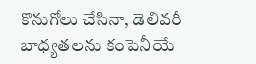కొనుగోలు చేసినా, డెలివరీ బాధ్యతలను కంపెనీయే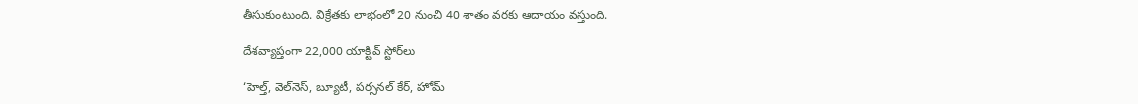తీసుకుంటుంది. విక్రేతకు లాభంలో 20 నుంచి 40 శాతం వరకు ఆదాయం వస్తుంది.

దేశవ్యాప్తంగా 22,000 యాక్టివ్ స్టోర్‌లు

‘హెల్త్‌, వెల్‌నెస్‌, బ్యూటీ, పర్సనల్‌ కేర్‌, హోమ్‌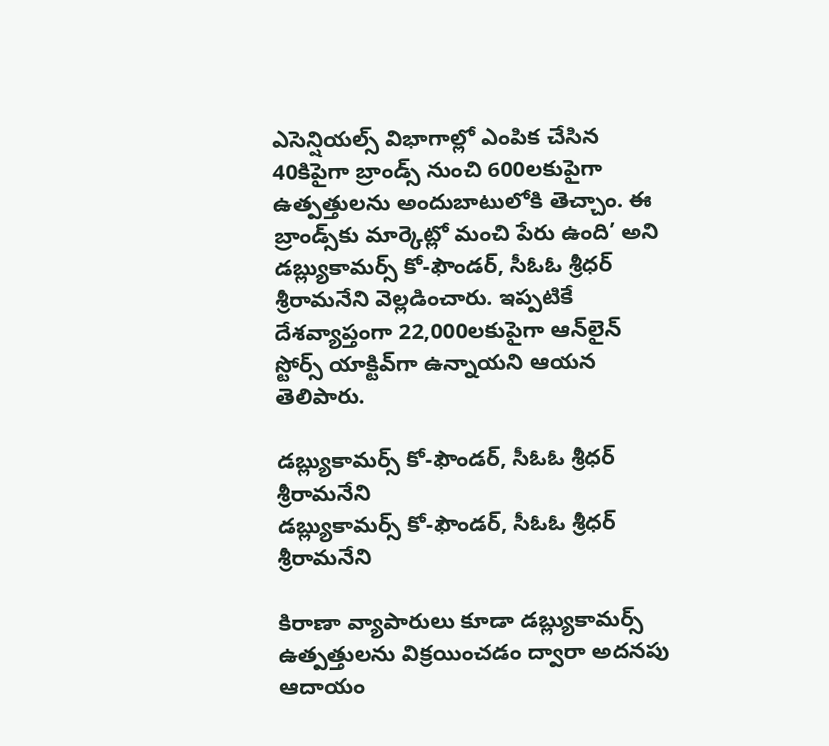ఎసెన్షియల్స్‌ విభాగాల్లో ఎంపిక చేసిన 40కిపైగా బ్రాండ్స్‌ నుంచి 600లకుపైగా ఉత్పత్తులను అందుబాటులోకి తెచ్చాం. ఈ బ్రాండ్స్‌కు మార్కెట్లో మంచి పేరు ఉంది’ అని డబ్ల్యుకామర్స్‌ కో-ఫౌండర్‌, సీఓఓ శ్రీధర్‌ శ్రీరామనేని వెల్లడించారు. ఇప్పటికే దేశవ్యాప్తంగా 22,000లకుపైగా ఆన్‌లైన్‌ స్టోర్స్‌ యాక్టివ్‌గా ఉన్నాయని ఆయన తెలిపారు.

డబ్ల్యుకామర్స్‌ కో-ఫౌండర్‌, సీఓఓ శ్రీధర్‌ శ్రీరామనేని
డబ్ల్యుకామర్స్‌ కో-ఫౌండర్‌, సీఓఓ శ్రీధర్‌ శ్రీరామనేని

కిరాణా వ్యాపారులు కూడా డబ్ల్యుకామర్స్‌ ఉత్పత్తులను విక్రయించడం ద్వారా అదనపు ఆదాయం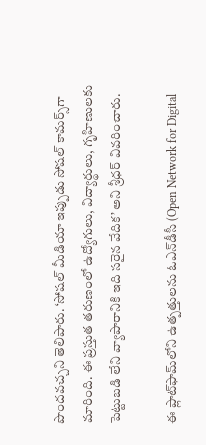పొందవచ్చని తెలిపారు. ‘సోషల్‌ మీడియా ఇప్పుడు సోషల్‌ కామర్స్‌గా మారింది. ఈ ప్రస్తుత తరుణంలో ఉద్యోగులు, విద్యార్థులు, గృహిణులకు పెట్టుబడి లేని వ్యాపారానికి ఇది సరైన వేదిక’ అని శ్రీధర్ వివరించారు.

ఈ ప్లాట్‌ఫామ్‌లోని ఉత్పత్తులను ఓఎన్‌డీసీ (Open Network for Digital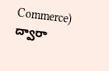Commerce) ద్వారా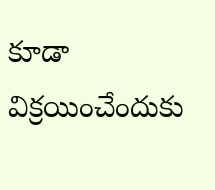కూడా విక్రయించేందుకు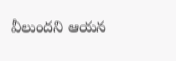వీలుందని ఆయన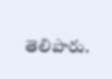తెలిపారు.